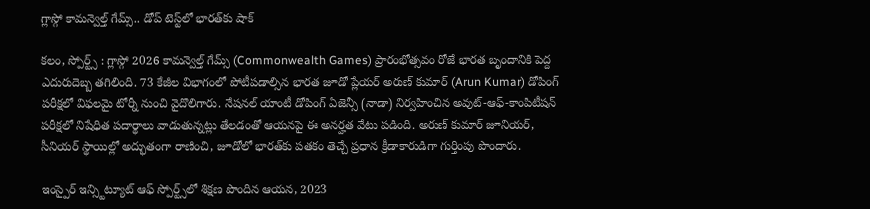గ్లాస్గో కామన్వెల్త్ గేమ్స్.. డోప్ టెస్ట్‌లో భారత్‌కు షాక్

కలం, స్పోర్ట్స్ : గ్లాస్గో 2026 కామన్వెల్త్ గేమ్స్ (Commonwealth Games) ప్రారంభోత్సవం రోజే భారత బృందానికి పెద్ద ఎదురుదెబ్బ తగిలింది. 73 కేజీల విభాగంలో పోటీపడాల్సిన భారత జూడో ప్లేయర్ అరుణ్ కుమార్ (Arun Kumar) డోపింగ్ పరీక్షలో విఫలమై టోర్నీ నుంచి వైదొలిగారు. నేషనల్ యాంటీ డోపింగ్ ఏజెన్సీ (నాడా) నిర్వహించిన అవుట్-ఆఫ్-కాంపిటీషన్ పరీక్షలో నిషేధిత పదార్థాలు వాడుతున్నట్లు తేలడంతో ఆయనపై ఈ అనర్హత వేటు పడింది. అరుణ్ కుమార్ జూనియర్, సీనియర్ స్థాయిల్లో అద్భుతంగా రాణించి, జూడోలో భారత్‌కు పతకం తెచ్చే ప్రధాన క్రీడాకారుడిగా గుర్తింపు పొందారు.

ఇంస్పైర్ ఇన్స్టిట్యూట్ ఆఫ్ స్పోర్ట్స్‌లో శిక్షణ పొందిన ఆయన, 2023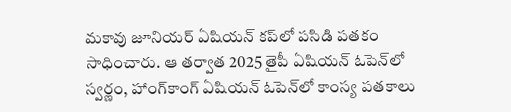మకావు జూనియర్ ఏషియన్ కప్‌లో పసిడి పతకం సాధించారు. ఆ తర్వాత 2025 తైపీ ఏషియన్ ఓపెన్‌లో స్వర్ణం, హాంగ్‌కాంగ్ ఏషియన్ ఓపెన్‌లో కాంస్య పతకాలు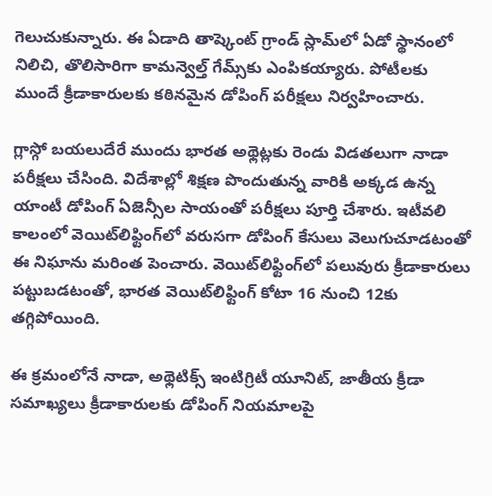గెలుచుకున్నారు. ఈ ఏడాది తాష్కెంట్ గ్రాండ్ స్లామ్‌లో ఏడో స్థానంలో నిలిచి, తొలిసారిగా కామన్వెల్త్ గేమ్స్‌కు ఎంపికయ్యారు. పోటీలకు ముందే క్రీడాకారులకు కఠినమైన డోపింగ్ పరీక్షలు నిర్వహించారు.

గ్లాస్గో బయలుదేరే ముందు భారత అథ్లెట్లకు రెండు విడతలుగా నాడా పరీక్షలు చేసింది. విదేశాల్లో శిక్షణ పొందుతున్న వారికి అక్కడ ఉన్న యాంటీ డోపింగ్ ఏజెన్సీల సాయంతో పరీక్షలు పూర్తి చేశారు. ఇటీవలి కాలంలో వెయిట్‌లిఫ్టింగ్‌లో వరుసగా డోపింగ్ కేసులు వెలుగుచూడటంతో ఈ నిఘాను మరింత పెంచారు. వెయిట్‌లిఫ్టింగ్‌లో పలువురు క్రీడాకారులు పట్టుబడటంతో, భారత వెయిట్‌లిఫ్టింగ్ కోటా 16 నుంచి 12కు తగ్గిపోయింది.

ఈ క్రమంలోనే నాడా, అథ్లెటిక్స్ ఇంటిగ్రిటీ యూనిట్, జాతీయ క్రీడా సమాఖ్యలు క్రీడాకారులకు డోపింగ్ నియమాలపై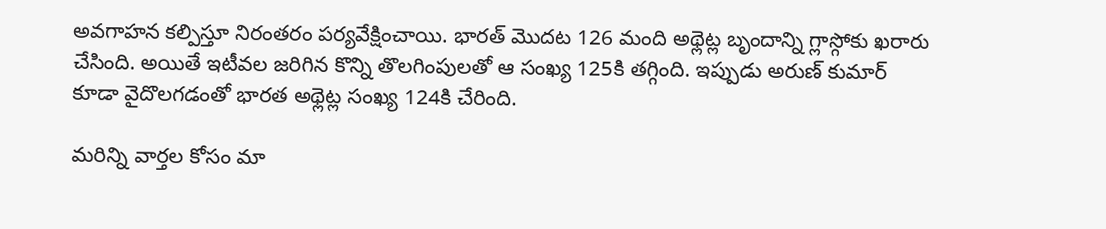అవగాహన కల్పిస్తూ నిరంతరం పర్యవేక్షించాయి. భారత్ మొదట 126 మంది అథ్లెట్ల బృందాన్ని గ్లాస్గోకు ఖరారు చేసింది. అయితే ఇటీవల జరిగిన కొన్ని తొలగింపులతో ఆ సంఖ్య 125కి తగ్గింది. ఇప్పుడు అరుణ్ కుమార్ కూడా వైదొలగడంతో భారత అథ్లెట్ల సంఖ్య 124కి చేరింది.

మ‌రిన్ని వార్త‌ల కోసం మా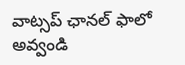వాట్స‌ప్ ఛాన‌ల్ ఫాలో అవ్వండి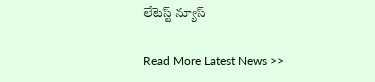లేటెస్ట్ న్యూస్‌

Read More Latest News >>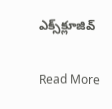ఎక్స్‌క్లూజివ్‌

Read More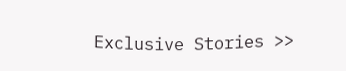Exclusive Stories >>